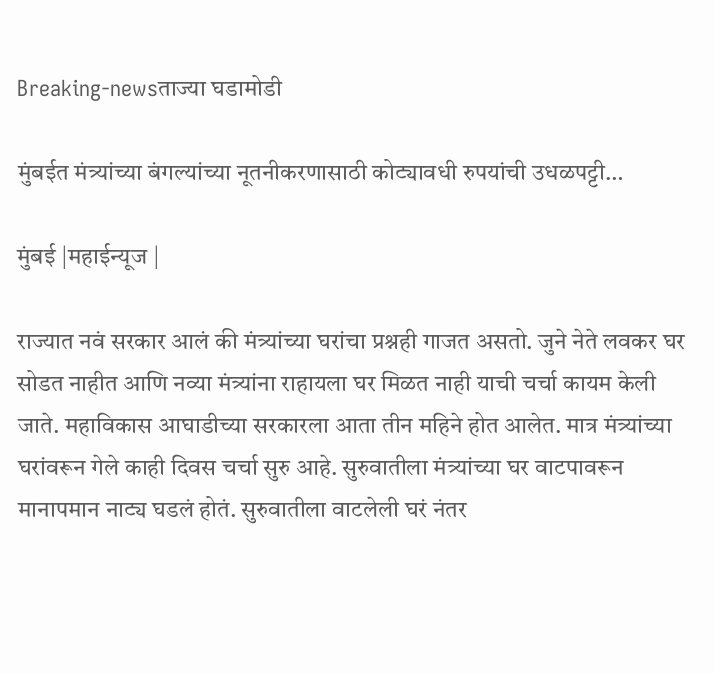Breaking-newsताज्या घडामोडी

मुंबईत मंत्र्यांच्या बंगल्यांच्या नूतनीकरणासाठी कोट्यावधी रुपयांची उधळपट्टी…

मुंबई |महाईन्यूज |

राज्यात नवं सरकार आलं की मंत्र्यांच्या घरांचा प्रश्नही गाजत असतो. जुने नेते लवकर घर सोडत नाहीत आणि नव्या मंत्र्यांना राहायला घर मिळत नाही याची चर्चा कायम केली जाते. महाविकास आघाडीच्या सरकारला आता तीन महिने होत आलेत. मात्र मंत्र्यांच्या घरांवरून गेले काही दिवस चर्चा सुरु आहे. सुरुवातीला मंत्र्यांच्या घर वाटपावरून मानापमान नाट्य घडलं होतं. सुरुवातीला वाटलेली घरं नंतर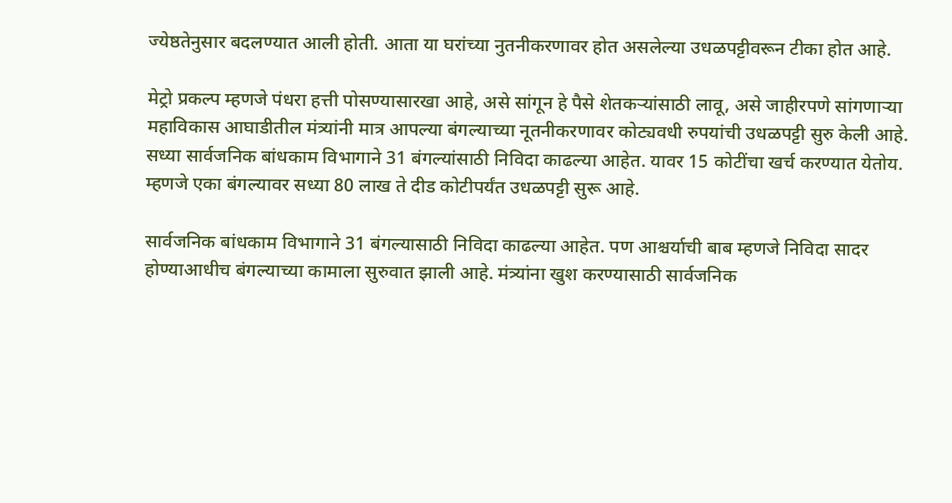ज्येष्ठतेनुसार बदलण्यात आली होती. आता या घरांच्या नुतनीकरणावर होत असलेल्या उधळपट्टीवरून टीका होत आहे.

मेट्रो प्रकल्प म्हणजे पंधरा हत्ती पोसण्यासारखा आहे, असे सांगून हे पैसे शेतकऱ्यांसाठी लावू, असे जाहीरपणे सांगणाऱ्या महाविकास आघाडीतील मंत्र्यांनी मात्र आपल्या बंगल्याच्या नूतनीकरणावर कोट्यवधी रुपयांची उधळपट्टी सुरु केली आहे. सध्या सार्वजनिक बांधकाम विभागाने 31 बंगल्यांसाठी निविदा काढल्या आहेत. यावर 15 कोटींचा खर्च करण्यात येतोय. म्हणजे एका बंगल्यावर सध्या 80 लाख ते दीड कोटीपर्यंत उधळपट्टी सुरू आहे.

सार्वजनिक बांधकाम विभागाने 31 बंगल्यासाठी निविदा काढल्या आहेत. पण आश्चर्याची बाब म्हणजे निविदा सादर होण्याआधीच बंगल्याच्या कामाला सुरुवात झाली आहे. मंत्र्यांना खुश करण्यासाठी सार्वजनिक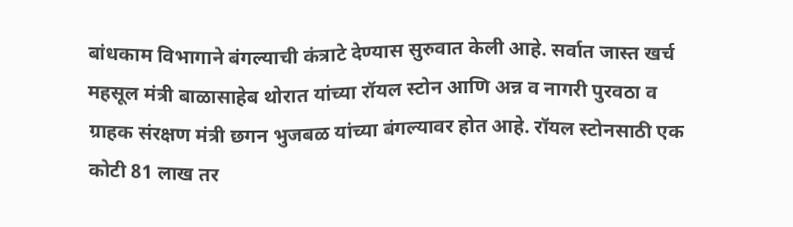बांधकाम विभागाने बंगल्याची कंत्राटे देण्यास सुरुवात केली आहे. सर्वात जास्त खर्च महसूल मंत्री बाळासाहेब थोरात यांच्या रॉयल स्टोन आणि अन्न व नागरी पुरवठा व ग्राहक संरक्षण मंत्री छगन भुजबळ यांच्या बंगल्यावर होत आहे. रॉयल स्टोनसाठी एक कोटी 81 लाख तर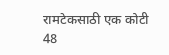रामटेकसाठी एक कोटी 48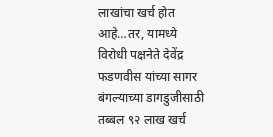लाखांचा खर्च होत आहे…तर, यामध्ये विरोधी पक्षनेते देवेंद्र फडणवीस यांच्या सागर बंगल्याच्या डागडुजीसाठी तब्बल ९२ लाख खर्च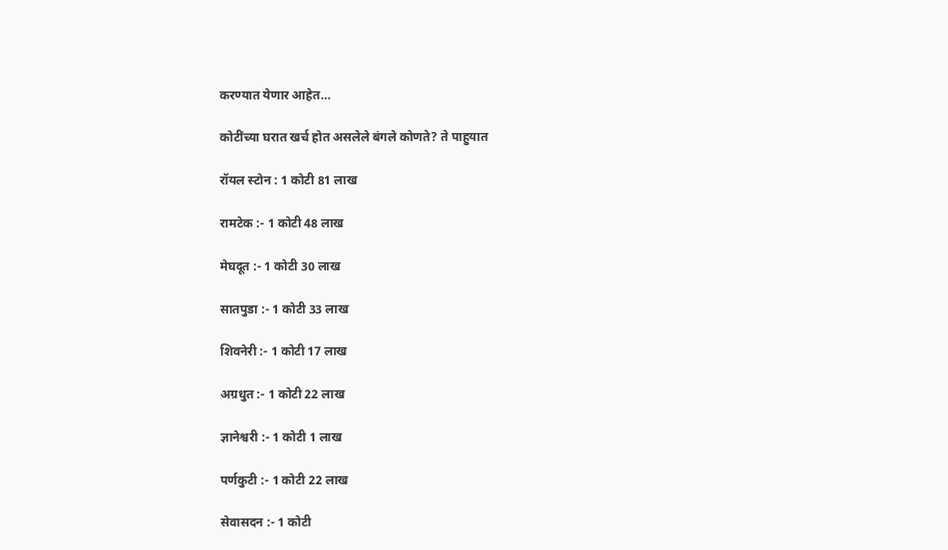करण्यात येणार आहेत…

कोटींच्या घरात खर्च होत असलेले बंगले कोणते? ते पाहुयात

रॉयल स्टोन : 1 कोटी 81 लाख

रामटेक :- 1 कोटी 48 लाख

मेघदूत :- 1 कोटी 30 लाख

सातपुडा :- 1 कोटी 33 लाख

शिवनेरी :- 1 कोटी 17 लाख

अग्रधुत :- 1 कोटी 22 लाख

ज्ञानेश्वरी :- 1 कोटी 1 लाख

पर्णकुटी :- 1 कोटी 22 लाख

सेवासदन :- 1 कोटी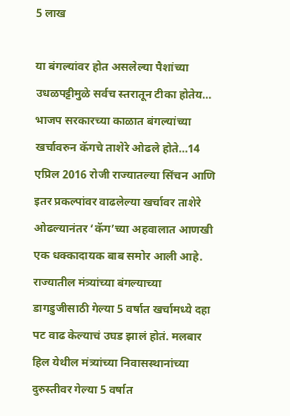5 लाख

या बंगल्यांवर होत असलेल्या पैशांच्या उधळपट्टीमुळे सर्वच स्तरातून टीका होतेय… भाजप सरकारच्या काळात बंगल्यांच्या खर्चावरुन कॅगचे ताशेरे ओढले होते…14 एप्रिल 2016 रोजी राज्यातल्या सिंचन आणि इतर प्रकल्पांवर वाढलेल्या खर्चावर ताशेरे ओढल्यानंतर ‘कॅग’च्या अहवालात आणखी एक धक्कादायक बाब समोर आली आहे. राज्यातील मंत्र्यांच्या बंगल्याच्या डागडुजीसाठी गेल्या 5 वर्षात खर्चामध्ये दहा पट वाढ केल्याचं उघड झालं होतं. मलबार हिल येथील मंत्र्यांच्या निवासस्थानांच्या दुरुस्तीवर गेल्या 5 वर्षात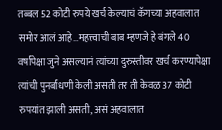तब्बल 52 कोटी रुपये खर्च केल्याचं कॅगच्या अहवालात समोर आलं आहे…महत्त्वाची बाब म्हणजे हे बंगले 40 वर्षांपेक्षा जुने असल्यानं त्यांच्या दुरुस्तीवर खर्च करण्यापेक्षा त्यांची पुनर्बांधणी केली असती तर ती केवळ 37 कोटी रुपयांत झाली असती, असं अहवालात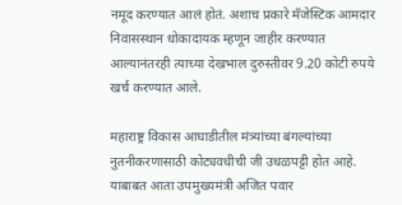नमूद करण्यात आलं होतं. अशाच प्रकारे मॅजेस्टिक आमदार निवासस्थान धोकादायक म्हणून जाहीर करण्यात आल्यानंतरही त्याच्या देखभाल दुरुस्तीवर 9.20 कोटी रुपये खर्च करण्यात आले.

महाराष्ट्र विकास आघाडीतील मंत्र्यांच्या बंगल्यांच्या नुतनीकरणासाठी कोट्यवधीची जी उधळपट्टी होत आहे. याबाबत आता उपमुख्यमंत्री अजित पवार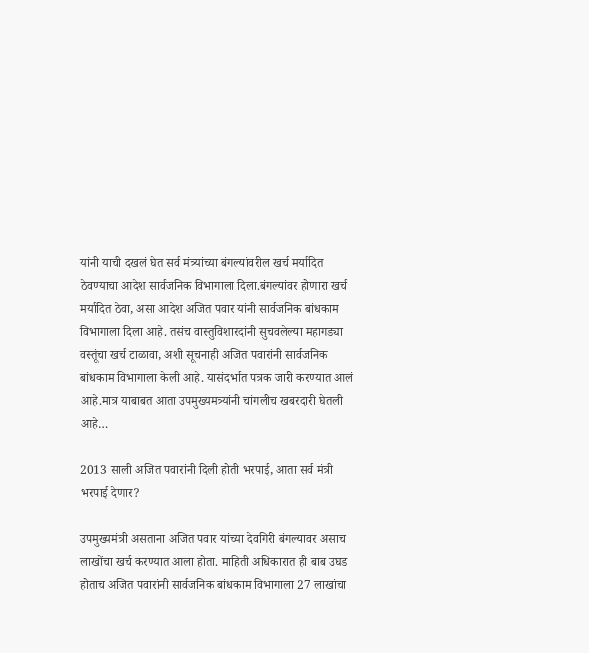यांनी याची दखलं घेत सर्व मंत्र्यांच्या बंगल्यांवरील खर्च मर्यादित ठेवण्याचा आदेश सार्वजनिक विभागाला दिला.बंगल्यांवर होणारा खर्च मर्यादित ठेवा, असा आदेश अजित पवार यांनी सार्वजनिक बांधकाम विभागाला दिला आहे. तसंच वास्तुविशारदांनी सुचवलेल्या महागड्या वस्तूंचा खर्च टाळावा, अशी सूचनाही अजित पवारांनी सार्वजनिक बांधकाम विभागाला केली आहे. यासंदर्भात पत्रक जारी करण्यात आलं आहे.मात्र याबाबत आता उपमुख्यमत्र्यांनी चांगलीच खबरदारी घेतली आहे…

2013 साली अजित पवारांनी दिली होती भरपाई, आता सर्व मंत्री भरपाई देणार?

उपमुख्यमंत्री असताना अजित पवार यांच्या देवगिरी बंगल्यावर असाच लाखोंचा खर्च करण्यात आला होता. माहिती अधिकारात ही बाब उघड होताच अजित पवारांनी सार्वजनिक बांधकाम विभागाला 27 लाखांचा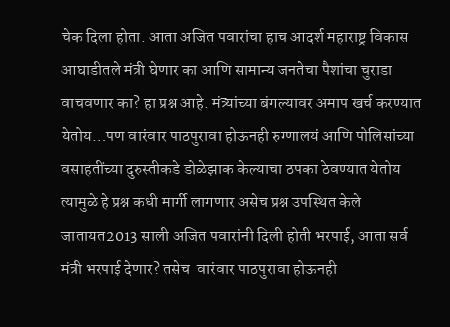चेक दिला होता. आता अजित पवारांचा हाच आदर्श महाराष्ट्र विकास आघाडीतले मंत्री घेणार का आणि सामान्य जनतेचा पैशांचा चुराडा वाचवणार का? हा प्रश्न आहे. मंत्र्यांच्या बंगल्यावर अमाप खर्च करण्यात येतोय…पण वारंवार पाठपुरावा होऊनही रुग्णालयं आणि पोलिसांच्या वसाहतींच्या दुरुस्तीकडे डोळेझाक केल्याचा ठपका ठेवण्यात येतोय त्यामुळे हे प्रश्न कधी मार्गी लागणार असेच प्रश्न उपस्थित केले जातायत2013 साली अजित पवारांनी दिली होती भरपाई, आता सर्व मंत्री भरपाई देणार? तसेच  वारंवार पाठपुरावा होऊनही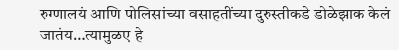रुग्णालयं आणि पोलिसांच्या वसाहतींच्या दुरुस्तीकडे डोळेझाक केलं जातंय…त्यामुळए हे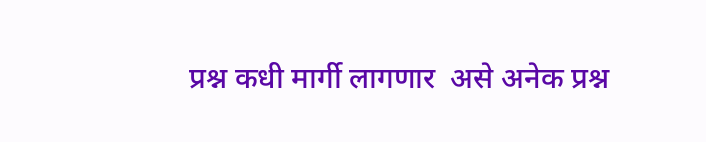प्रश्न कधी मार्गी लागणार  असे अनेक प्रश्न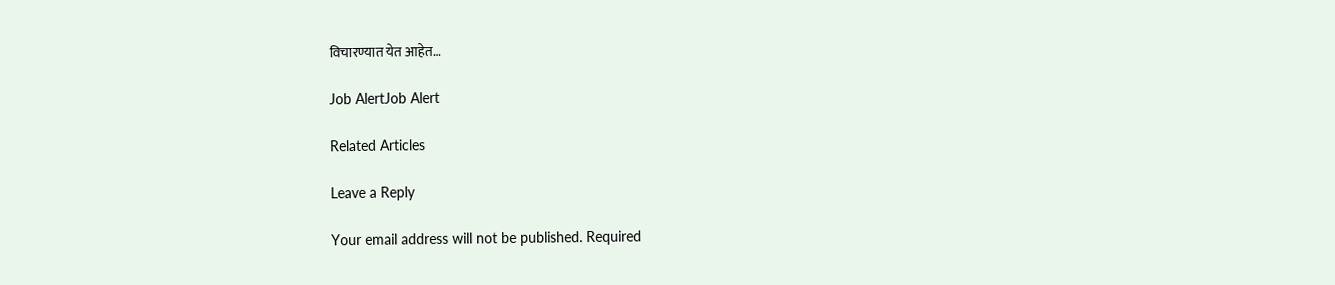विचारण्यात येत आहेत…

Job AlertJob Alert

Related Articles

Leave a Reply

Your email address will not be published. Required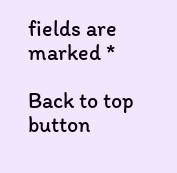fields are marked *

Back to top button